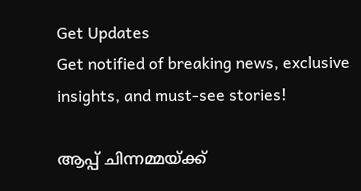Get Updates
Get notified of breaking news, exclusive insights, and must-see stories!

ആപ്പ് ചിന്നമ്മയ്ക്ക്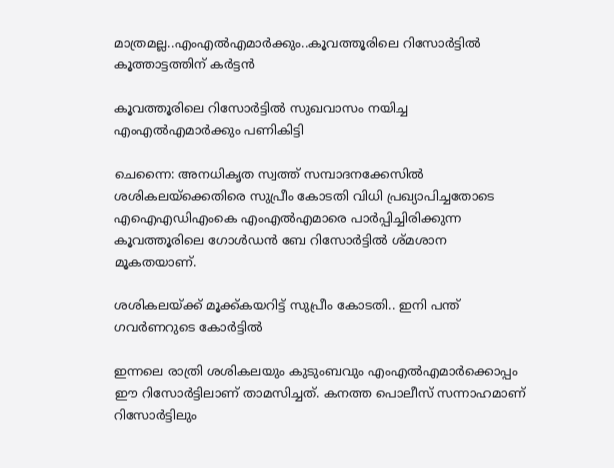മാത്രമല്ല..എംഎല്‍എമാര്‍ക്കും..കൂവത്തൂരിലെ റിസോര്‍ട്ടില്‍ കൂത്താട്ടത്തിന് കർട്ടൻ

കൂവത്തൂരിലെ റിസോര്‍ട്ടില്‍ സുഖവാസം നയിച്ച എംഎല്‍എമാര്‍ക്കും പണികിട്ടി

ചെന്നൈ: അനധികൃത സ്വത്ത് സമ്പാദനക്കേസില്‍ ശശികലയ്‌ക്കെതിരെ സുപ്രീം കോടതി വിധി പ്രഖ്യാപിച്ചതോടെ എഐഎഡിഎംകെ എംഎല്‍എമാരെ പാര്‍പ്പിച്ചിരിക്കുന്ന കൂവത്തൂരിലെ ഗോള്‍ഡന്‍ ബേ റിസോര്‍ട്ടില്‍ ശ്മശാന മൂകതയാണ്.

ശശികലയ്ക്ക് മൂക്ക്കയറിട്ട് സുപ്രീം കോടതി.. ഇനി പന്ത് ഗവര്‍ണറുടെ കോര്‍ട്ടില്‍

ഇന്നലെ രാത്രി ശശികലയും കുടുംബവും എംഎല്‍എമാര്‍ക്കൊപ്പം ഈ റിസോര്‍ട്ടിലാണ് താമസിച്ചത്. കനത്ത പൊലീസ് സന്നാഹമാണ് റിസോര്‍ട്ടിലും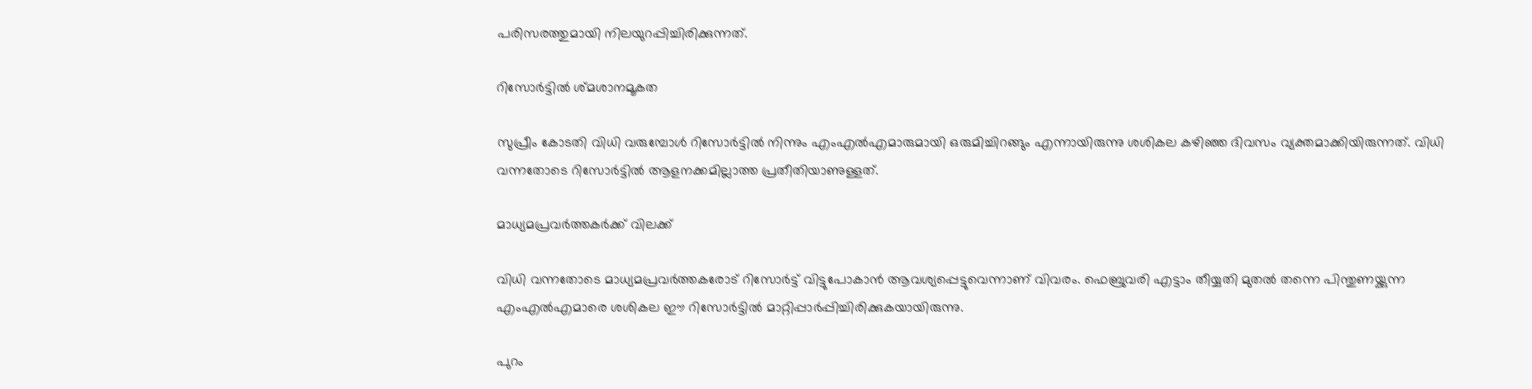പരിസരത്തുമായി നിലയുറപ്പിച്ചിരിക്കുന്നത്.

റിസോർട്ടിൽ ശ്മശാനമൂകത

സുപ്രീം കോടതി വിധി വരുമ്പോള്‍ റിസോര്‍ട്ടില്‍ നിന്നും എംഎല്‍എമാരുമായി ഒരുമിച്ചിറങ്ങും എന്നായിരുന്നു ശശികല കഴിഞ്ഞ ദിവസം വ്യക്തമാക്കിയിരുന്നത്. വിധി വന്നതോടെ റിസോര്‍ട്ടില്‍ ആളനക്കമില്ലാത്ത പ്രതീതിയാണുള്ളത്.

മാധ്യമപ്രവർത്തകർക്ക് വിലക്ക്

വിധി വന്നതോടെ മാധ്യമപ്രവര്‍ത്തകരോട് റിസോര്‍ട്ട് വിട്ടുപോകാന്‍ ആവശ്യപ്പെട്ടുവെന്നാണ് വിവരം. ഫെബ്രുവരി എട്ടാം തീയ്യതി മുതല്‍ തന്നെ പിന്തുണയ്ക്കുന്ന എംഎല്‍എമാരെ ശശികല ഈ റിസോര്‍ട്ടില്‍ മാറ്റിപ്പാര്‍പ്പിച്ചിരിക്കുകയായിരുന്നു.

പുറം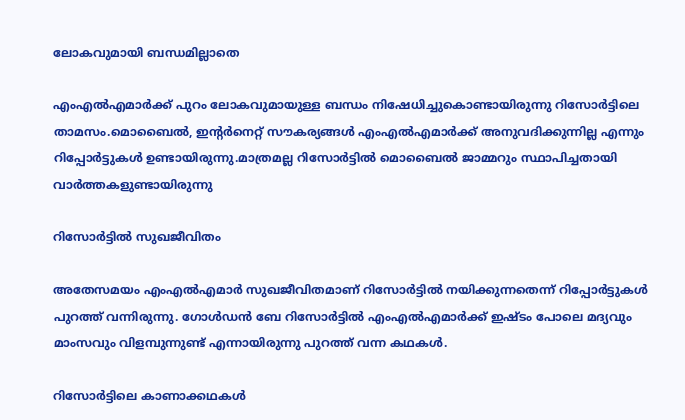ലോകവുമായി ബന്ധമില്ലാതെ

എംഎല്‍എമാര്‍ക്ക് പുറം ലോകവുമായുള്ള ബന്ധം നിഷേധിച്ചുകൊണ്ടായിരുന്നു റിസോര്‍ട്ടിലെ താമസം.മൊബൈല്‍, ഇന്റര്‍നെറ്റ് സൗകര്യങ്ങള്‍ എംഎല്‍എമാര്‍ക്ക് അനുവദിക്കുന്നില്ല എന്നും റിപ്പോര്‍ട്ടുകള്‍ ഉണ്ടായിരുന്നു.മാത്രമല്ല റിസോര്‍ട്ടില്‍ മൊബൈല്‍ ജാമ്മറും സ്ഥാപിച്ചതായി വാർത്തകളുണ്ടായിരുന്നു

റിസോർട്ടിൽ സുഖജീവിതം

അതേസമയം എംഎൽഎമാർ സുഖജീവിതമാണ് റിസോർട്ടിൽ നയിക്കുന്നതെന്ന് റിപ്പോർട്ടുകൾ പുറത്ത് വന്നിരുന്നു. ഗോള്‍ഡന്‍ ബേ റിസോര്‍ട്ടില്‍ എംഎല്‍എമാര്‍ക്ക് ഇഷ്ടം പോലെ മദ്യവും മാംസവും വിളമ്പുന്നുണ്ട് എന്നായിരുന്നു പുറത്ത് വന്ന കഥകൾ.

റിസോർട്ടിലെ കാണാക്കഥകൾ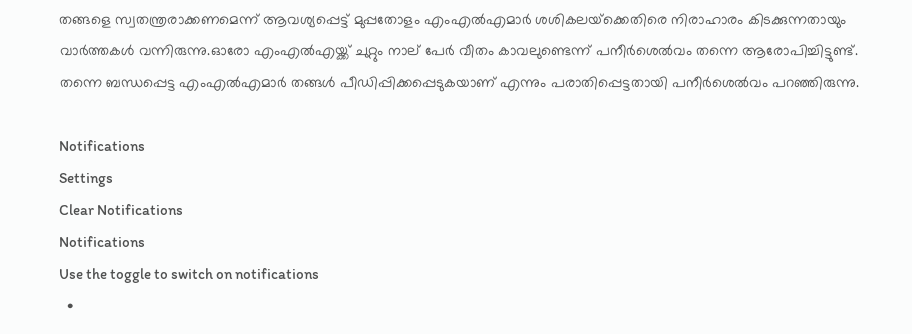തങ്ങളെ സ്വതന്ത്രരാക്കണമെന്ന് ആവശ്യപ്പെട്ട് മുപ്പതോളം എംഎല്‍എമാര്‍ ശശികലയ്‌ക്കെതിരെ നിരാഹാരം കിടക്കുന്നതായും വാര്‍ത്തകള്‍ വന്നിരുന്നു.ഓരോ എംഎല്‍എയ്ക്ക് ചുറ്റും നാല് പേര്‍ വീതം കാവലുണ്ടെന്ന് പനീര്‍ശെല്‍വം തന്നെ ആരോപിച്ചിട്ടുണ്ട്. തന്നെ ബന്ധപ്പെട്ട എംഎല്‍എമാര്‍ തങ്ങള്‍ പീഡിപ്പിക്കപ്പെടുകയാണ് എന്നും പരാതിപ്പെട്ടതായി പനീര്‍ശെല്‍വം പറഞ്ഞിരുന്നു.

Notifications
Settings
Clear Notifications
Notifications
Use the toggle to switch on notifications
  •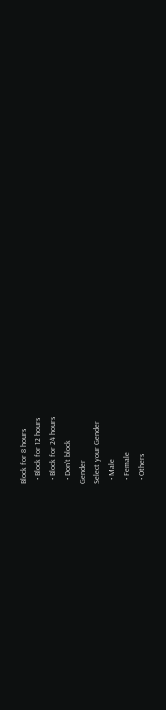Block for 8 hours
  • Block for 12 hours
  • Block for 24 hours
  • Don't block
Gender
Select your Gender
  • Male
  • Female
  • Others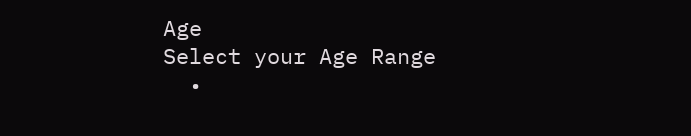Age
Select your Age Range
  •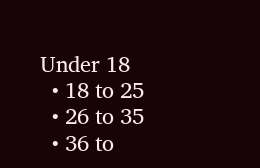Under 18
  • 18 to 25
  • 26 to 35
  • 36 to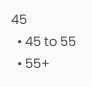45
  • 45 to 55
  • 55+